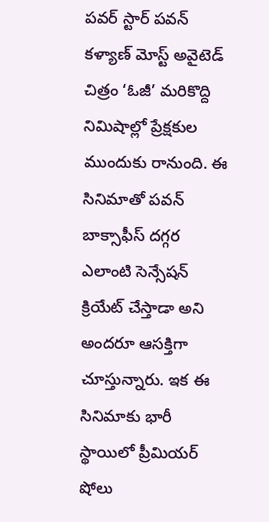పవర్ స్టార్ పవన్ కళ్యాణ్ మోస్ట్ అవైటెడ్ చిత్రం ‘ఓజీ’ మరికొద్ది నిమిషాల్లో ప్రేక్షకుల ముందుకు రానుంది. ఈ సినిమాతో పవన్ బాక్సాఫీస్ దగ్గర ఎలాంటి సెన్సేషన్ క్రియేట్ చేస్తాడా అని అందరూ ఆసక్తిగా చూస్తున్నారు. ఇక ఈ సినిమాకు భారీ స్థాయిలో ప్రీమియర్ షోలు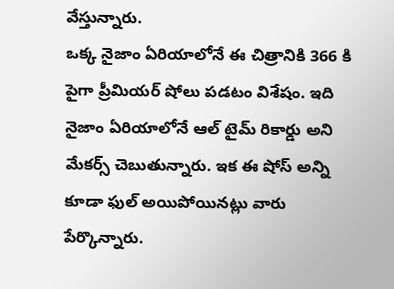వేస్తున్నారు.
ఒక్క నైజాం ఏరియాలోనే ఈ చిత్రానికి 366 కి పైగా ప్రీమియర్ షోలు పడటం విశేషం. ఇది నైజాం ఏరియాలోనే ఆల్ టైమ్ రికార్డు అని మేకర్స్ చెబుతున్నారు. ఇక ఈ షోస్ అన్ని కూడా ఫుల్ అయిపోయినట్లు వారు పేర్కొన్నారు.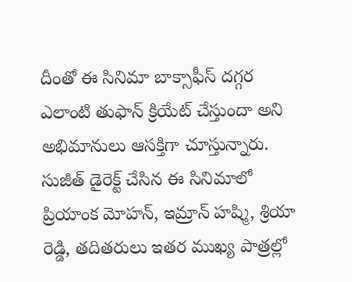దీంతో ఈ సినిమా బాక్సాఫీస్ దగ్గర ఎలాంటి తుఫాన్ క్రియేట్ చేస్తుందా అని అభిమానులు ఆసక్తిగా చూస్తున్నారు. సుజీత్ డైరెక్ట్ చేసిన ఈ సినిమాలో ప్రియాంక మోహన్, ఇమ్రాన్ హష్మి, శ్రియా రెడ్డి, తదితరులు ఇతర ముఖ్య పాత్రల్లో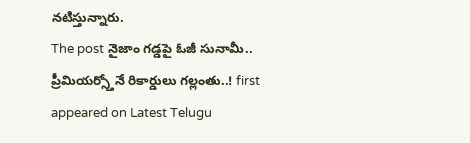నటిస్తున్నారు.
The post నైజాం గడ్డపై ఓజీ సునామీ.. ప్రీమియర్స్తోనే రికార్డులు గల్లంతు..! first appeared on Latest Telugu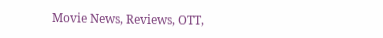Movie News, Reviews, OTT,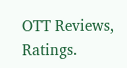OTT Reviews, Ratings.